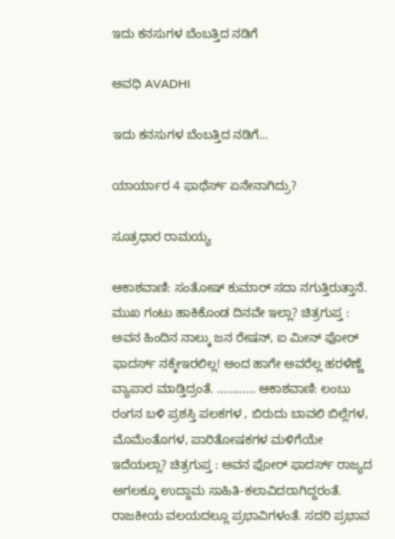ಇದು ಕನಸುಗಳ ಬೆಂಬತ್ತಿದ ನಡಿಗೆ‍

ಅವಧಿ AVADHI

ಇದು ಕನಸುಗಳ ಬೆಂಬತ್ತಿದ ನಡಿಗೆ...

ಯಾರ್ಯಾರ 4 ಫಾಥೆರ್ಸ್ ಏನೇನಾಗಿದ್ರು?

ಸೂತ್ರಧಾರ ರಾಮಯ್ಯ

ಆಕಾಶವಾಣಿ: ಸಂತೋಷ್ ಕುಮಾರ್ ಸದಾ ನಗುತ್ತಿರುತ್ತಾನೆ. ಮುಖ ಗಂಟು ಹಾಕಿಕೊಂಡ ದಿನವೇ ಇಲ್ಲಾ? ಚಿತ್ರಗುಪ್ತ : ಅವನ ಹಿಂದಿನ ನಾಲ್ಕು ಜನ ರೇಷನ್, ಐ ಮೀನ್ ಫೋರ್ ಫಾದರ್ಸ್ ನಕ್ಕೇಇರಲಿಲ್ಲ! ಅಂದ ಹಾಗೇ ಅವರೆಲ್ಲ ಹರಳೆಣ್ಣೆ ವ್ಯಾಪಾರ ಮಾಡ್ತಿದ್ರಂತೆ. ………… ಆಕಾಶವಾಣಿ: ಲಂಬು ರಂಗನ ಬಳಿ ಪ್ರಶಸ್ತಿ ಪಲಕಗಳ , ಬಿರುದು ಬಾವಲಿ ಬಿಲ್ಲೆಗಳ, ಮೊಮೆಂತೊಗಳ, ಪಾರಿತೋಷಕಗಳ ಮಳಿಗೆಯೇ ಇದೆಯಲ್ಲಾ? ಚಿತ್ರಗುಪ್ತ : ಅವನ ಫೋರ್ ಫಾದರ್ಸ್ ರಾಜ್ಯದ ಅಗಲಕ್ಕೂ ಉದ್ದಾಮ ಸಾಹಿತಿ-ಕಲಾವಿದರಾಗಿದ್ದರಂತೆ. ರಾಜಕೀಯ ವಲಯದಲ್ಲೂ ಪ್ರಭಾವಿಗಳಂತೆ. ಸದರಿ ಪ್ರಭಾವ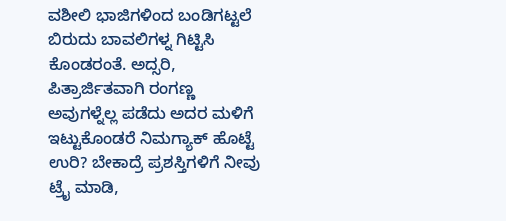ವಶೀಲಿ ಭಾಜಿಗಳಿಂದ ಬಂಡಿಗಟ್ಟಲೆ ಬಿರುದು ಬಾವಲಿಗಳ್ನ ಗಿಟ್ಟಿಸಿ ಕೊಂಡರಂತೆ. ಅದ್ಸರಿ, ಪಿತ್ರಾರ್ಜಿತವಾಗಿ ರಂಗಣ್ಣ ಅವುಗಳ್ನೆಲ್ಲ ಪಡೆದು ಅದರ ಮಳಿಗೆ ಇಟ್ಟುಕೊಂಡರೆ ನಿಮಗ್ಯಾಕ್ ಹೊಟ್ಟೆ ಉರಿ? ಬೇಕಾದ್ರೆ ಪ್ರಶಸ್ತಿಗಳಿಗೆ ನೀವು ಟ್ರೈ ಮಾಡಿ,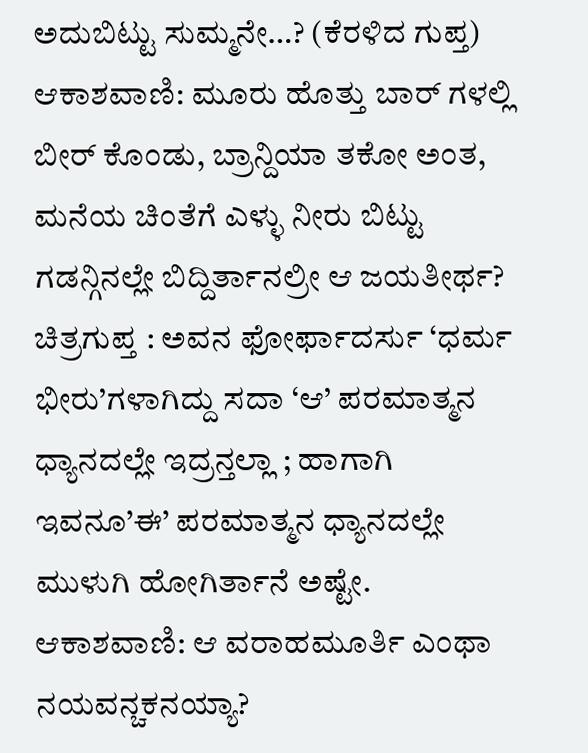ಅದುಬಿಟ್ಟು ಸುಮ್ಮನೇ…? (ಕೆರಳಿದ ಗುಪ್ತ) ಆಕಾಶವಾಣಿ: ಮೂರು ಹೊತ್ತು ಬಾರ್ ಗಳಲ್ಲಿ ಬೀರ್ ಕೊಂಡು, ಬ್ರಾನ್ದಿಯಾ ತಕೋ ಅಂತ, ಮನೆಯ ಚಿಂತೆಗೆ ಎಳ್ಳು ನೀರು ಬಿಟ್ಟು ಗಡನ್ಗಿನಲ್ಲೇ ಬಿದ್ದಿರ್ತಾನಲ್ರೀ ಆ ಜಯತೀರ್ಥ? ಚಿತ್ರಗುಪ್ತ : ಅವನ ಫೋರ್ಫಾದರ್ಸು ‘ಧರ್ಮ ಭೀರು’ಗಳಾಗಿದ್ದು ಸದಾ ‘ಆ’ ಪರಮಾತ್ಮನ ಧ್ಯಾನದಲ್ಲೇ ಇದ್ರನ್ತಲ್ಲಾ ; ಹಾಗಾಗಿ ಇವನೂ’ಈ’ ಪರಮಾತ್ಮನ ಧ್ಯಾನದಲ್ಲೇ ಮುಳುಗಿ ಹೋಗಿರ್ತಾನೆ ಅಷ್ಟೇ. ಆಕಾಶವಾಣಿ: ಆ ವರಾಹಮೂರ್ತಿ ಎಂಥಾ ನಯವನ್ಚಕನಯ್ಯಾ?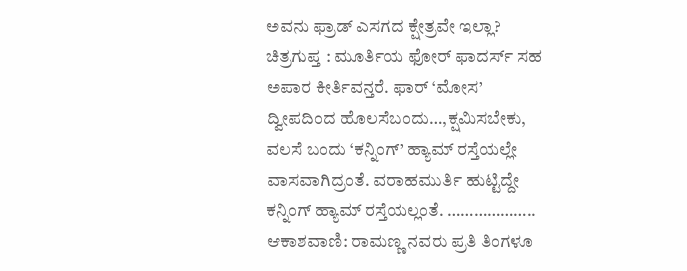ಅವನು ಫ್ರಾಡ್ ಎಸಗದ ಕ್ಷೇತ್ರವೇ ಇಲ್ಲಾ? ಚಿತ್ರಗುಪ್ತ : ಮೂರ್ತಿಯ ಫೋರ್ ಫಾದರ್ಸ್ ಸಹ ಅಪಾರ ಕೀರ್ತಿವನ್ತರೆ. ಫಾರ್ ‘ಮೋಸ’ ದ್ವೀಪದಿಂದ ಹೊಲಸೆಬಂದು…,ಕ್ಷಮಿಸಬೇಕು, ವಲಸೆ ಬಂದು ‘ಕನ್ನಿಂಗ್’ ಹ್ಯಾಮ್ ರಸ್ತೆಯಲ್ಲೇ ವಾಸವಾಗಿದ್ರಂತೆ. ವರಾಹಮುರ್ತಿ ಹುಟ್ಟಿದ್ದೇ ಕನ್ನಿಂಗ್ ಹ್ಯಾಮ್ ರಸ್ತೆಯಲ್ಲಂತೆ. ……………….. ಆಕಾಶವಾಣಿ: ರಾಮಣ್ಣ ನವರು ಪ್ರತಿ ತಿಂಗಳೂ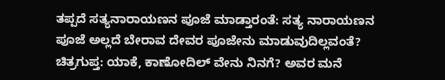ತಪ್ಪದೆ ಸತ್ಯನಾರಾಯಣನ ಪೂಜೆ ಮಾಡ್ತಾರಂತೆ: ಸತ್ಯ ನಾರಾಯಣನ ಪೂಜೆ ಅಲ್ಲದೆ ಬೇರಾವ ದೇವರ ಪೂಜೇನು ಮಾಡುವುದಿಲ್ಲವಂತೆ? ಚಿತ್ರಗುಪ್ತ: ಯಾಕೆ, ಕಾಣೋದಿಲ್ ವೇನು ನಿನಗೆ? ಅವರ ಮನೆ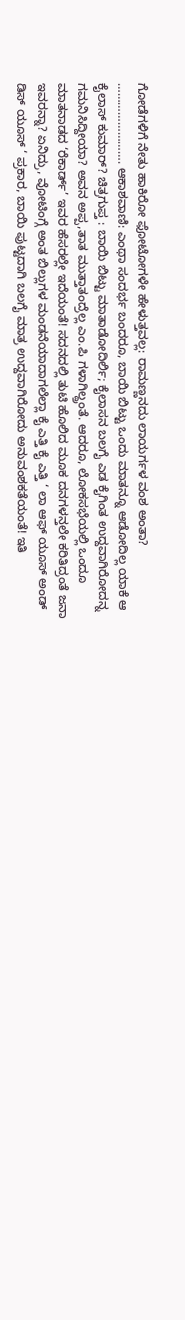ಗೋಡೆಗಳಿಗೆ ನೇತು ಹಾಕಿರೋ ಫೋಟೋಗಳೇ ಹೇಳುತ್ತವಲ್ಲ: ರಾಮಣ್ಣನದು ಲಾಯರ್ಗಳ ವಂಶ ಅಂತಾ? ……………………. ಆಕಾಶವಾಣಿ: ಎಂಥಾ ಸಂದರ್ಭ ಬಂದರೂ, ಬಾಯಿ ಬಿಟ್ಟು ಒಂದು ಮಾತನ್ನೂ ಆಡೋದಿಲ್ಲ ಯಾಕೆ ಆ ಕೈಲಾಸ್ ಕುಮಾರ್? ಚಿತ್ರಗುಪ್ತ : ಬಾಯಿ ಬಿಟ್ಟು ಮಾತಾಡೋದಿರ್ಲಿ; ಕೈಲಾಸನ ಬಲಗೈ ಎಡ ಕೈಗಿಂತ ಉದ್ದವಾಗಿರೋದನ್ನ ಗಮನಿಸಿದ್ದೀಯಾ? ಅವನ ಅಪ್ಪ,ತಾತ ಮುತ್ತಾತಂದ್ರೆಲ್ಲ ಎಂ.ಪಿ ಗಳಾಗಿಲ್ದ್ರಂತೆ. ಆದರೂ, ಲೋಕಸಭೆಯಲ್ಲಿ ಒಂದೂ ಮಾತನಾಡದ ‘ರೆಕಾರ್ಡ್’ ಇವರ ಹೆಸರಲ್ಲೇ ಇದೆಯಂತೆ! ಸದನದಲ್ಲಿ ತುಟಿ ಹೊಲಿದ ಮೂಕ ದನಗಳನ್ತಲೇ ಕರಿತಿದ್ರಂತೆ ಜನಾ ಇವರನ್ನಾ? ಏನಿದ್ರು, ವೋಟಿಂಗ್ಗೆ ಅಂತ ಬಿಲ್ಲುಗಳ ಮಂಡನೆಯಾದಾಗಲೆಲ್ಲಾ ಕೈ ಎತ್ತಿ ಕೈ ಎತ್ತಿ ‘ ಲಾ ಆಫ್ ಯೂಸ್ ಅಂಡ್ ಡಿಸ್ ಯೂಸ್ ‘ ಪ್ರಕಾರ, ಬಾಯಿ ಪುಟ್ಟದಾಗಿ ಬಲಗೈ ಮಾತ್ರ ಉದ್ದವಾಗಿರೋದು ಅನುವಂಶಕತೆಯಂತೆ! ಇತಿ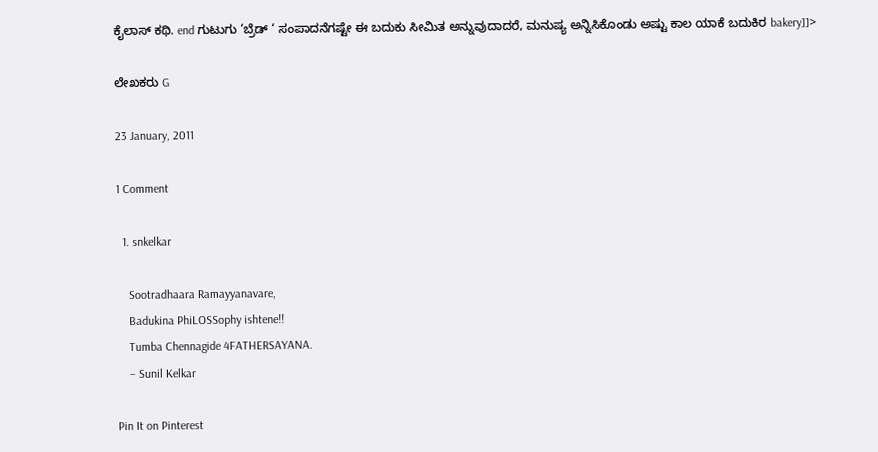ಕೈಲಾಸ್ ಕಥಿ. end ಗುಟುಗು ‘ಬ್ರೆಡ್ ‘ ಸಂಪಾದನೆಗಷ್ಟೇ ಈ ಬದುಕು ಸೀಮಿತ ಅನ್ನುವುದಾದರೆ, ಮನುಷ್ಯ ಅನ್ನಿಸಿಕೊಂಡು ಅಷ್ಟು ಕಾಲ ಯಾಕೆ ಬದುಕಿರ bakery]]>

ಲೇಖಕರು G

23 January, 2011

1 Comment

  1. snkelkar

    Sootradhaara Ramayyanavare,
    Badukina PhiLOSSophy ishtene!!
    Tumba Chennagide 4FATHERSAYANA.
    – Sunil Kelkar

Pin It on Pinterest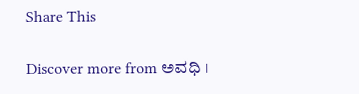Share This

Discover more from ಅವಧಿ ।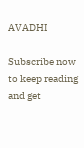AVADHI

Subscribe now to keep reading and get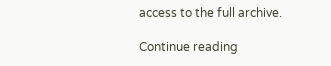access to the full archive.

Continue reading